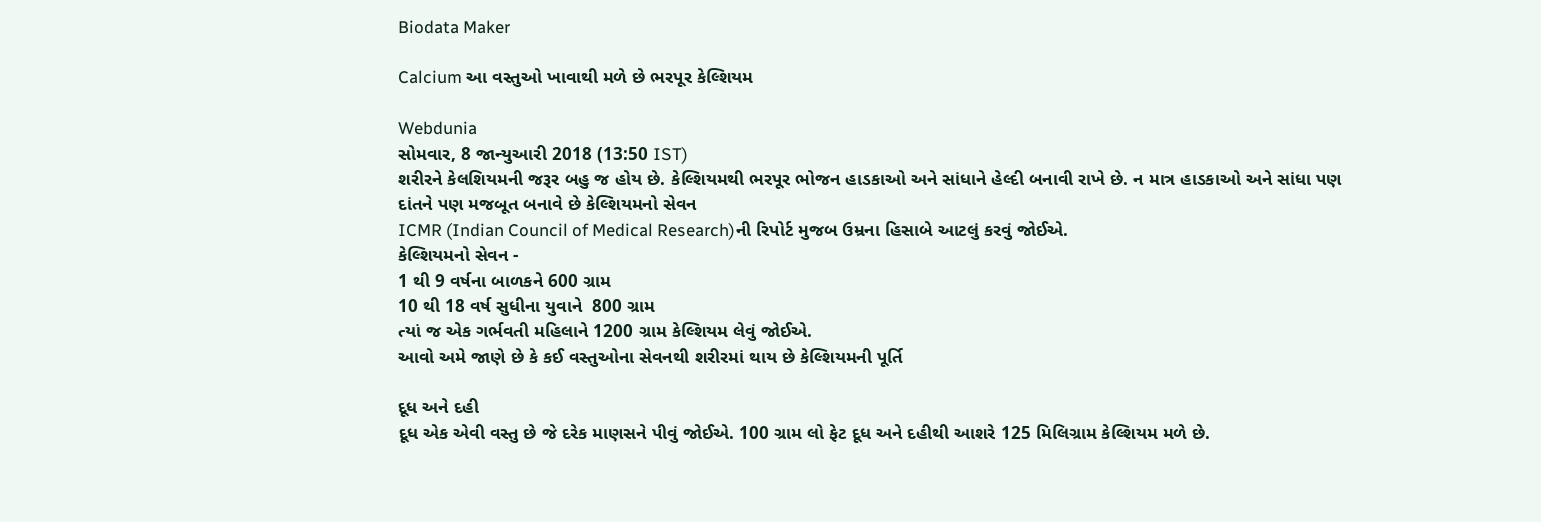Biodata Maker

Calcium આ વસ્તુઓ ખાવાથી મળે છે ભરપૂર કેલ્શિયમ

Webdunia
સોમવાર, 8 જાન્યુઆરી 2018 (13:50 IST)
શરીરને કેલશિયમની જરૂર બહુ જ હોય છે. કેલ્શિયમથી ભરપૂર ભોજન હાડકાઓ અને સાંધાને હેલ્દી બનાવી રાખે છે. ન માત્ર હાડકાઓ અને સાંધા પણ દાંતને પણ મજબૂત બનાવે છે કેલ્શિયમનો સેવન
ICMR (Indian Council of Medical Research)ની રિપોર્ટ મુજબ ઉમ્રના હિસાબે આટલું કરવું જોઈએ.
કેલ્શિયમનો સેવન -
1 થી 9 વર્ષના બાળકને 600 ગ્રામ
10 થી 18 વર્ષ સુધીના યુવાને  800 ગ્રામ
ત્યાં જ એક ગર્ભવતી મહિલાને 1200 ગ્રામ કેલ્શિયમ લેવું જોઈએ.
આવો અમે જાણે છે કે કઈ વસ્તુઓના સેવનથી શરીરમાં થાય છે કેલ્શિયમની પૂર્તિ

દૂધ અને દહી
દૂધ એક એવી વસ્તુ છે જે દરેક માણસને પીવું જોઈએ. 100 ગ્રામ લો ફેટ દૂધ અને દહીથી આશરે 125 મિલિગ્રામ કેલ્શિયમ મળે છે.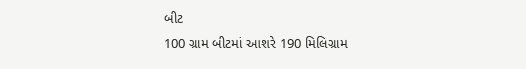બીટ
100 ગ્રામ બીટમાં આશરે 190 મિલિગ્રામ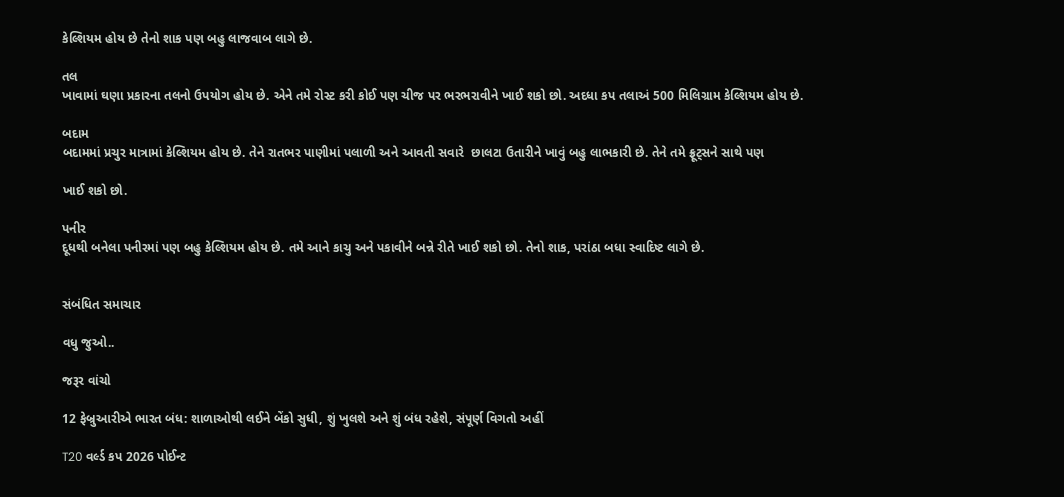કેલ્શિયમ હોય છે તેનો શાક પણ બહુ લાજવાબ લાગે છે.

તલ
ખાવામાં ઘણા પ્રકારના તલનો ઉપયોગ હોય છે. એને તમે રોસ્ટ કરી કોઈ પણ ચીજ પર ભરભરાવીને ખાઈ શકો છો. અદધા કપ તલાઅં 500 મિલિગ્રામ કેલ્શિયમ હોય છે.

બદામ
બદામમાં પ્રચુર માત્રામાં કેલ્શિયમ હોય છે. તેને રાતભર પાણીમાં પલાળી અને આવતી સવારે  છાલટા ઉતારીને ખાવું બહુ લાભકારી છે. તેને તમે ફ્રૂટ્સને સાથે પણ

ખાઈ શકો છો.

પનીર
દૂધથી બનેલા પનીરમાં પણ બહુ કેલ્શિયમ હોય છે. તમે આને કાચુ અને પકાવીને બન્ને રીતે ખાઈ શકો છો. તેનો શાક, પરાંઠા બધા સ્વાદિષ્ટ લાગે છે.


સંબંધિત સમાચાર

વધુ જુઓ..

જરૂર વાંચો

12 ફેબ્રુઆરીએ ભારત બંધ: શાળાઓથી લઈને બેંકો સુધી, શું ખુલશે અને શું બંધ રહેશે, સંપૂર્ણ વિગતો અહીં

T20 વર્લ્ડ કપ 2026 પોઈન્ટ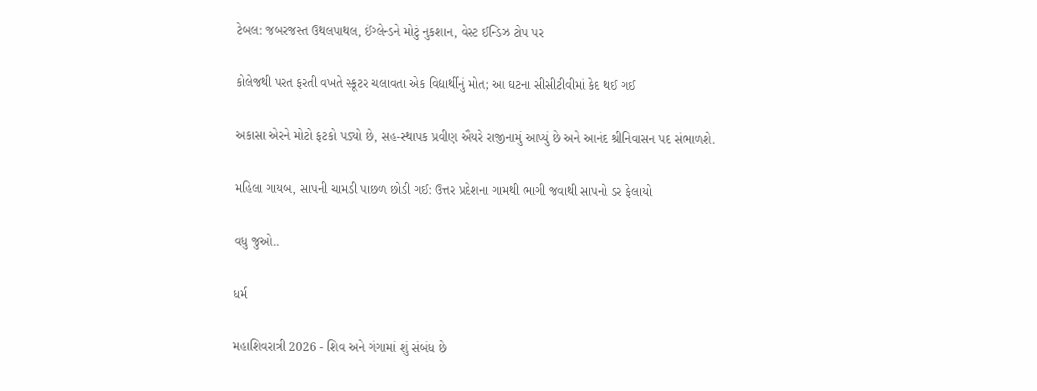ટેબલ: જબરજસ્ત ઉથલપાથલ, ઈંગ્લેન્ડને મોટું નુકશાન, વેસ્ટ ઈન્ડિઝ ટોપ પર

કોલેજથી પરત ફરતી વખતે સ્કૂટર ચલાવતા એક વિદ્યાર્થીનું મોત; આ ઘટના સીસીટીવીમાં કેદ થઈ ગઈ

અકાસા એરને મોટો ફટકો પડ્યો છે, સહ-સ્થાપક પ્રવીણ ઐયરે રાજીનામું આપ્યું છે અને આનંદ શ્રીનિવાસન પદ સંભાળશે.

મહિલા ગાયબ, સાપની ચામડી પાછળ છોડી ગઈ: ઉત્તર પ્રદેશના ગામથી ભાગી જવાથી સાપનો ડર ફેલાયો

વધુ જુઓ..

ધર્મ

મહાશિવરાત્રી 2026 - શિવ અને ગંગામાં શું સંબંધ છે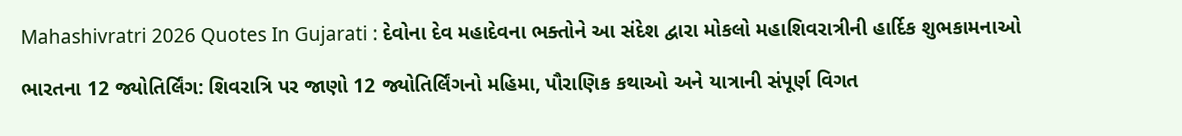Mahashivratri 2026 Quotes In Gujarati : દેવોના દેવ મહાદેવના ભક્તોને આ સંદેશ દ્વારા મોકલો મહાશિવરાત્રીની હાર્દિક શુભકામનાઓ

ભારતના 12 જ્યોતિર્લિંગ: શિવરાત્રિ પર જાણો 12 જ્યોતિર્લિંગનો મહિમા, પૌરાણિક કથાઓ અને યાત્રાની સંપૂર્ણ વિગત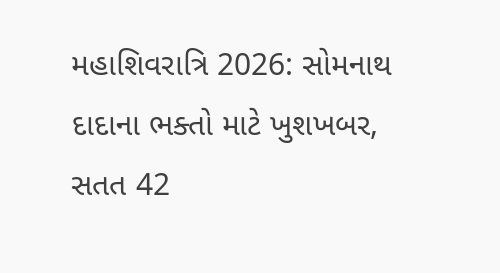મહાશિવરાત્રિ 2026: સોમનાથ દાદાના ભક્તો માટે ખુશખબર, સતત 42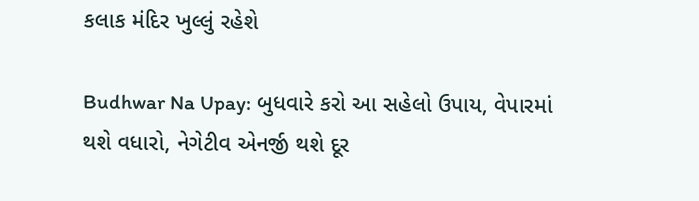કલાક મંદિર ખુલ્લું રહેશે

Budhwar Na Upay: બુધવારે કરો આ સહેલો ઉપાય, વેપારમાં થશે વધારો, નેગેટીવ એનર્જી થશે દૂર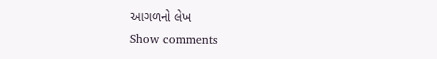આગળનો લેખ
Show comments